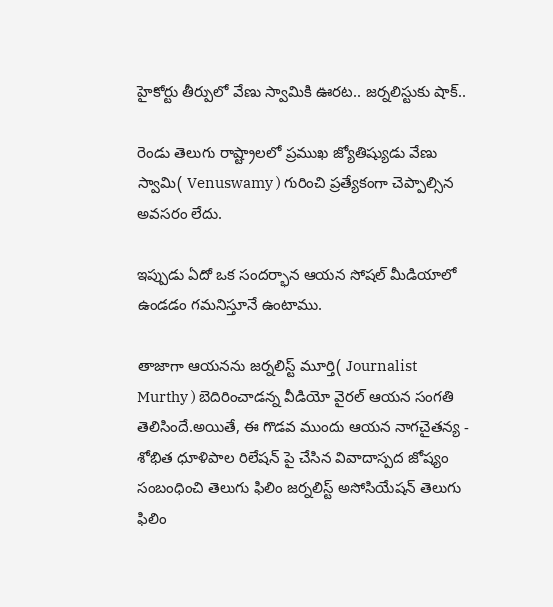హైకోర్టు తీర్పులో వేణు స్వామికి ఊరట.. జర్నలిస్టుకు షాక్..

రెండు తెలుగు రాష్ట్రాలలో ప్రముఖ జ్యోతిష్యుడు వేణు స్వామి( Venuswamy ) గురించి ప్రత్యేకంగా చెప్పాల్సిన అవసరం లేదు.

ఇప్పుడు ఏదో ఒక సందర్భాన ఆయన సోషల్ మీడియాలో ఉండడం గమనిస్తూనే ఉంటాము.

తాజాగా ఆయనను జర్నలిస్ట్ మూర్తి( Journalist Murthy ) బెదిరించాడన్న వీడియో వైరల్ ఆయన సంగతి తెలిసిందే.అయితే, ఈ గొడవ ముందు ఆయన నాగచైతన్య - శోభిత ధూళిపాల రిలేషన్ పై చేసిన వివాదాస్పద జోష్యం సంబంధించి తెలుగు ఫిలిం జర్నలిస్ట్ అసోసియేషన్ తెలుగు ఫిలిం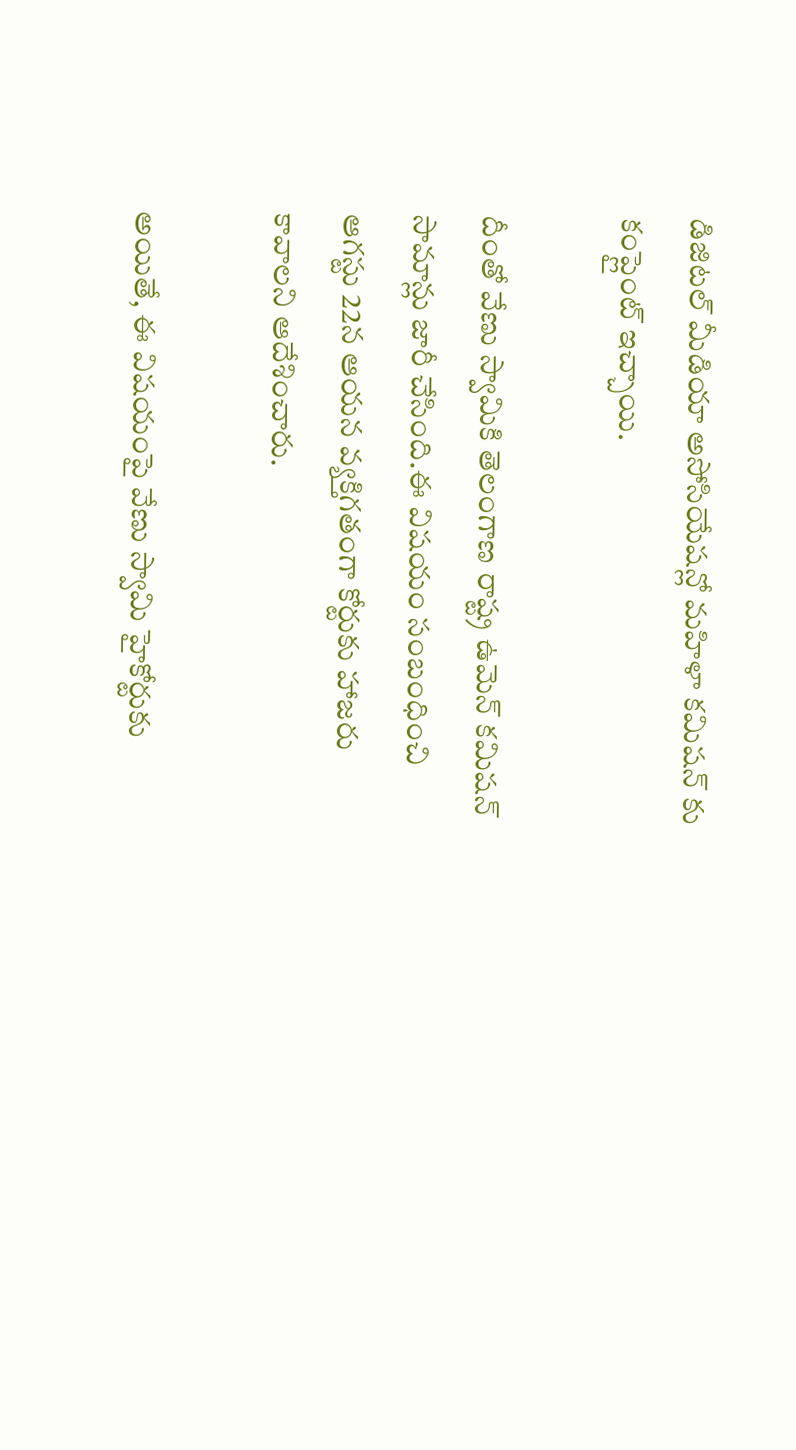డిజిటల్ మీడియా అసోసియేషన్లో మహిళా కమిషన్ కు కంప్లైంట్ ఇచ్చాయి.

దీంతో వేణు స్వామికి తెలంగాణ రాష్ట్ర ఉమెన్ కమిషన్ సామాన్లు జారీ చేసింది.ఈ విషయం సంబంధించి ఆగస్టు 22న ఆయన వ్యక్తిగతంగా కోర్టుకు హాజరు కావాలని ఆదేశించారు.

అయితే, ఈ విషయంపై వేణు స్వామి హైకోర్టుకు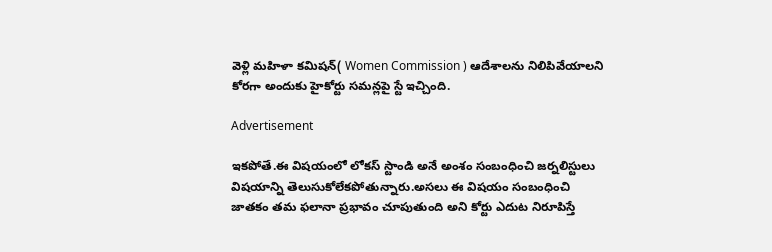వెళ్లి మహిళా కమిషన్( Women Commission ) ఆదేశాలను నిలిపివేయాలని కోరగా అందుకు హైకోర్టు సమన్లపై స్టే ఇచ్చింది.

Advertisement

ఇకపోతే.ఈ విషయంలో లోకస్ స్టాండి అనే అంశం సంబంధించి జర్నలిస్టులు విషయాన్ని తెలుసుకోలేకపోతున్నారు.అసలు ఈ విషయం సంబంధించి జాతకం తమ ఫలానా ప్రభావం చూపుతుంది అని కోర్టు ఎదుట నిరూపిస్తే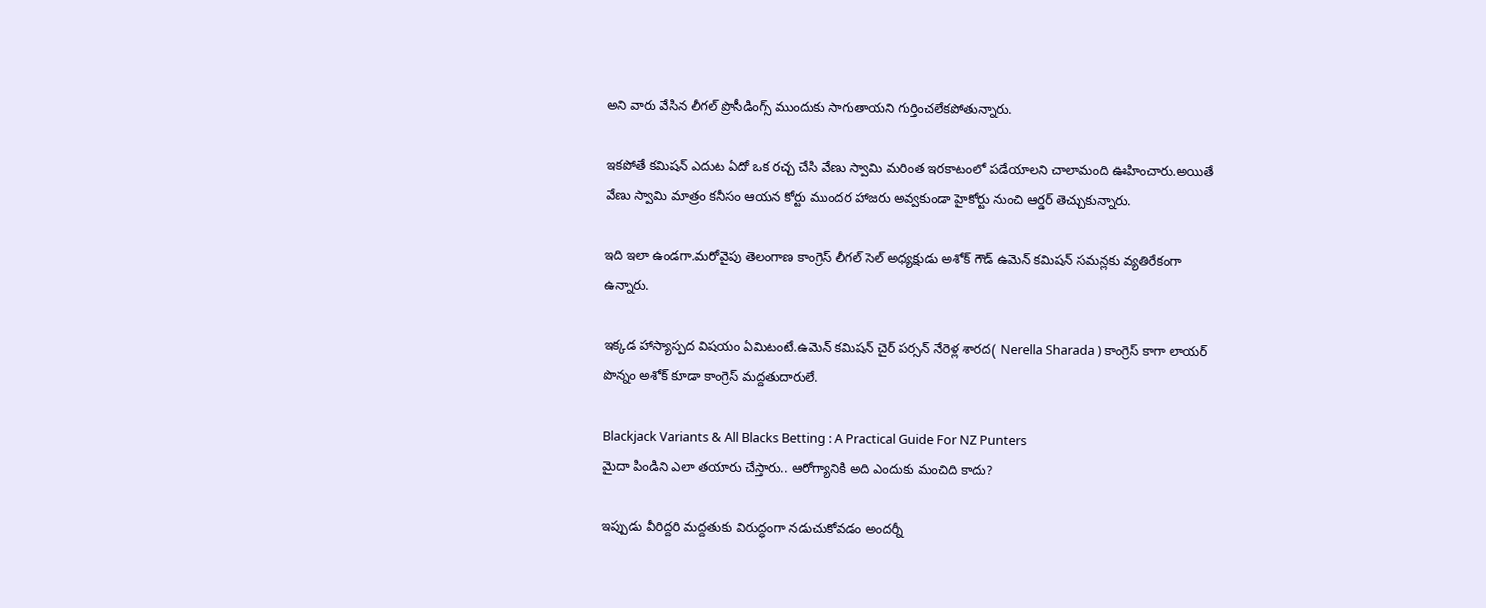అని వారు వేసిన లీగల్ ప్రొసీడింగ్స్ ముందుకు సాగుతాయని గుర్తించలేకపోతున్నారు.

ఇకపోతే కమిషన్ ఎదుట ఏదో ఒక రచ్చ చేసి వేణు స్వామి మరింత ఇరకాటంలో పడేయాలని చాలామంది ఊహించారు.అయితే వేణు స్వామి మాత్రం కనీసం ఆయన కోర్టు ముందర హాజరు అవ్వకుండా హైకోర్టు నుంచి ఆర్డర్ తెచ్చుకున్నారు.

ఇది ఇలా ఉండగా.మరోవైపు తెలంగాణ కాంగ్రెస్ లీగల్ సెల్ అధ్యక్షుడు అశోక్ గౌడ్ ఉమెన్ కమిషన్ సమన్లకు వ్యతిరేకంగా ఉన్నారు.

ఇక్కడ హాస్యాస్పద విషయం ఏమిటంటే.ఉమెన్ కమిషన్ చైర్ పర్సన్ నేరెళ్ల శారద( Nerella Sharada ) కాంగ్రెస్ కాగా లాయర్ పొన్నం అశోక్ కూడా కాంగ్రెస్ మద్దతుదారులే.

Blackjack Variants & All Blacks Betting : A Practical Guide For NZ Punters
మైదా పిండిని ఎలా తయారు చేస్తారు.. ఆరోగ్యానికి అది ఎందుకు మంచిది కాదు?

ఇప్పుడు వీరిద్దరి మద్దతుకు విరుద్ధంగా నడుచుకోవడం అందర్నీ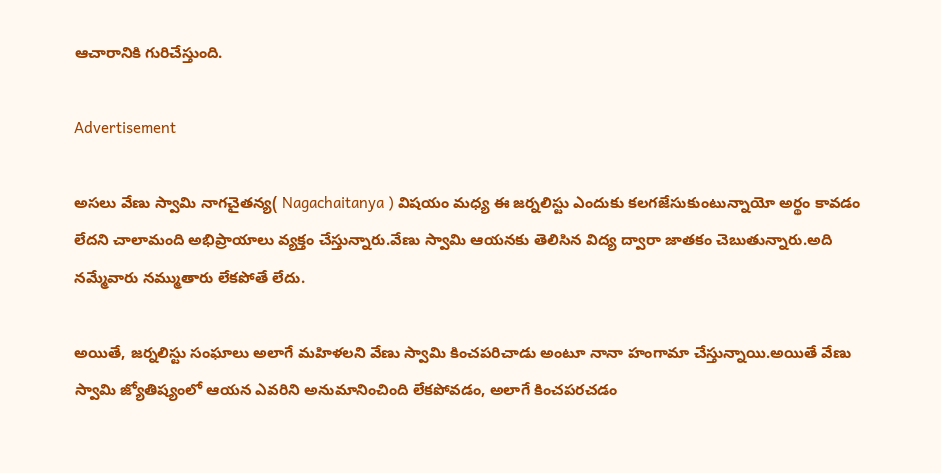ఆచారానికి గురిచేస్తుంది.

Advertisement

అసలు వేణు స్వామి నాగచైతన్య( Nagachaitanya ) విషయం మధ్య ఈ జర్నలిస్టు ఎందుకు కలగజేసుకుంటున్నాయో అర్థం కావడం లేదని చాలామంది అభిప్రాయాలు వ్యక్తం చేస్తున్నారు.వేణు స్వామి ఆయనకు తెలిసిన విద్య ద్వారా జాతకం చెబుతున్నారు.అది నమ్మేవారు నమ్ముతారు లేకపోతే లేదు.

అయితే, జర్నలిస్టు సంఘాలు అలాగే మహిళలని వేణు స్వామి కించపరిచాడు అంటూ నానా హంగామా చేస్తున్నాయి.అయితే వేణు స్వామి జ్యోతిష్యంలో ఆయన ఎవరిని అనుమానించింది లేకపోవడం, అలాగే కించపరచడం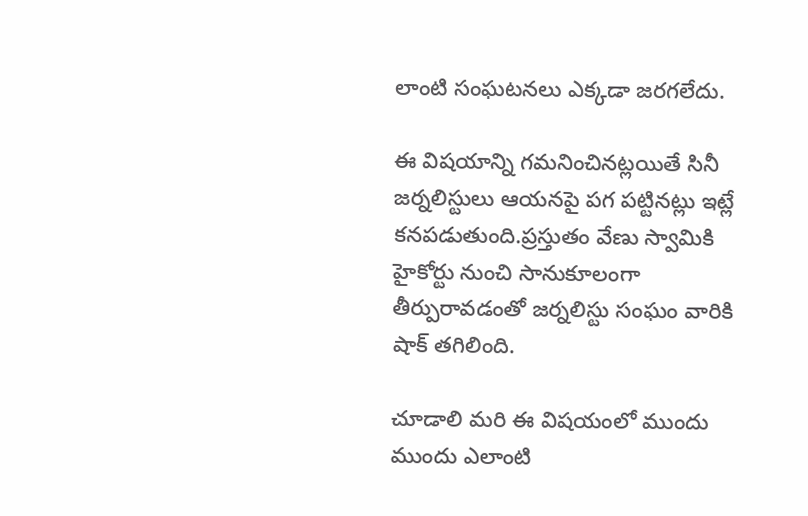లాంటి సంఘటనలు ఎక్కడా జరగలేదు.

ఈ విషయాన్ని గమనించినట్లయితే సినీ జర్నలిస్టులు ఆయనపై పగ పట్టినట్లు ఇట్లే కనపడుతుంది.ప్రస్తుతం వేణు స్వామికి హైకోర్టు నుంచి సానుకూలంగా తీర్పురావడంతో జర్నలిస్టు సంఘం వారికి షాక్ తగిలింది.

చూడాలి మరి ఈ విషయంలో ముందు ముందు ఎలాంటి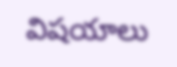విషయాలు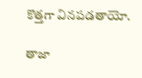కొత్తగా వినపడతాయో.

తాజా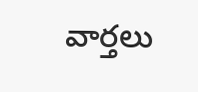వార్తలు